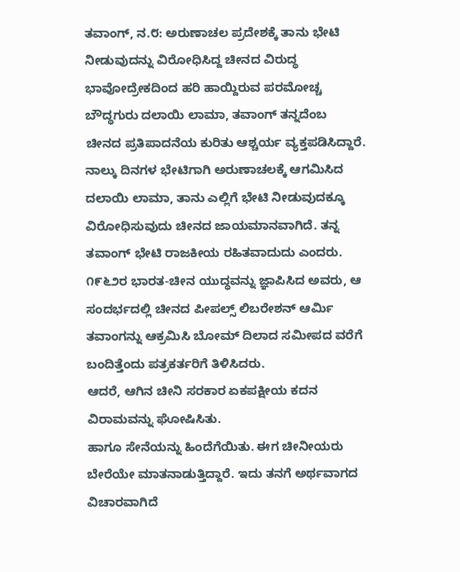ತವಾಂಗ್, ನ.೮: ಅರುಣಾಚಲ ಪ್ರದೇಶಕ್ಕೆ ತಾನು ಭೇಟಿ ನೀಡುವುದನ್ನು ವಿರೋಧಿಸಿದ್ದ ಚೀನದ ವಿರುದ್ಧ ಭಾವೋದ್ರೇಕದಿಂದ ಹರಿ ಹಾಯ್ದಿರುವ ಪರಮೋಚ್ಚ ಬೌದ್ಧಗುರು ದಲಾಯಿ ಲಾಮಾ, ತವಾಂಗ್ ತನ್ನದೆಂಬ ಚೀನದ ಪ್ರತಿಪಾದನೆಯ ಕುರಿತು ಆಶ್ಚರ್ಯ ವ್ಯಕ್ತಪಡಿಸಿದ್ದಾರೆ.
ನಾಲ್ಕು ದಿನಗಳ ಭೇಟಿಗಾಗಿ ಅರುಣಾಚಲಕ್ಕೆ ಆಗಮಿಸಿದ ದಲಾಯಿ ಲಾಮಾ, ತಾನು ಎಲ್ಲಿಗೆ ಭೇಟಿ ನೀಡುವುದಕ್ಕೂ ವಿರೋಧಿಸುವುದು ಚೀನದ ಜಾಯಮಾನವಾಗಿದೆ. ತನ್ನ ತವಾಂಗ್ ಭೇಟಿ ರಾಜಕೀಯ ರಹಿತವಾದುದು ಎಂದರು.
೧೯೬೨ರ ಭಾರತ-ಚೀನ ಯುದ್ಧವನ್ನು ಜ್ಞಾಪಿಸಿದ ಅವರು, ಆ ಸಂದರ್ಭದಲ್ಲಿ ಚೀನದ ಪೀಪಲ್ಸ್ ಲಿಬರೇಶನ್ ಆರ್ಮಿ ತವಾಂಗನ್ನು ಆಕ್ರಮಿಸಿ ಬೋಮ್ ದಿಲಾದ ಸಮೀಪದ ವರೆಗೆ ಬಂದಿತ್ತೆಂದು ಪತ್ರಕರ್ತರಿಗೆ ತಿಳಿಸಿದರು.
ಆದರೆ, ಆಗಿನ ಚೀನಿ ಸರಕಾರ ಏಕಪಕ್ಷೀಯ ಕದನ ವಿರಾಮವನ್ನು ಘೋಷಿಸಿತು.
ಹಾಗೂ ಸೇನೆಯನ್ನು ಹಿಂದೆಗೆಯಿತು. ಈಗ ಚೀನೀಯರು ಬೇರೆಯೇ ಮಾತನಾಡುತ್ತಿದ್ದಾರೆ. ಇದು ತನಗೆ ಅರ್ಥವಾಗದ ವಿಚಾರವಾಗಿದೆ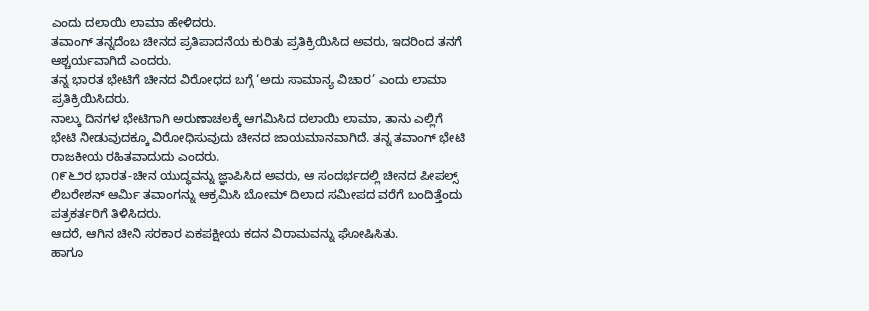ಎಂದು ದಲಾಯಿ ಲಾಮಾ ಹೇಳಿದರು.
ತವಾಂಗ್ ತನ್ನದೆಂಬ ಚೀನದ ಪ್ರತಿಪಾದನೆಯ ಕುರಿತು ಪ್ರತಿಕ್ರಿಯಿಸಿದ ಅವರು, ಇದರಿಂದ ತನಗೆ ಆಶ್ಚರ್ಯವಾಗಿದೆ ಎಂದರು.
ತನ್ನ ಭಾರತ ಭೇಟಿಗೆ ಚೀನದ ವಿರೋಧದ ಬಗ್ಗೆ ‘ಅದು ಸಾಮಾನ್ಯ ವಿಚಾರ’ ಎಂದು ಲಾಮಾ ಪ್ರತಿಕ್ರಿಯಿಸಿದರು.
ನಾಲ್ಕು ದಿನಗಳ ಭೇಟಿಗಾಗಿ ಅರುಣಾಚಲಕ್ಕೆ ಆಗಮಿಸಿದ ದಲಾಯಿ ಲಾಮಾ, ತಾನು ಎಲ್ಲಿಗೆ ಭೇಟಿ ನೀಡುವುದಕ್ಕೂ ವಿರೋಧಿಸುವುದು ಚೀನದ ಜಾಯಮಾನವಾಗಿದೆ. ತನ್ನ ತವಾಂಗ್ ಭೇಟಿ ರಾಜಕೀಯ ರಹಿತವಾದುದು ಎಂದರು.
೧೯೬೨ರ ಭಾರತ-ಚೀನ ಯುದ್ಧವನ್ನು ಜ್ಞಾಪಿಸಿದ ಅವರು, ಆ ಸಂದರ್ಭದಲ್ಲಿ ಚೀನದ ಪೀಪಲ್ಸ್ ಲಿಬರೇಶನ್ ಆರ್ಮಿ ತವಾಂಗನ್ನು ಆಕ್ರಮಿಸಿ ಬೋಮ್ ದಿಲಾದ ಸಮೀಪದ ವರೆಗೆ ಬಂದಿತ್ತೆಂದು ಪತ್ರಕರ್ತರಿಗೆ ತಿಳಿಸಿದರು.
ಆದರೆ, ಆಗಿನ ಚೀನಿ ಸರಕಾರ ಏಕಪಕ್ಷೀಯ ಕದನ ವಿರಾಮವನ್ನು ಘೋಷಿಸಿತು.
ಹಾಗೂ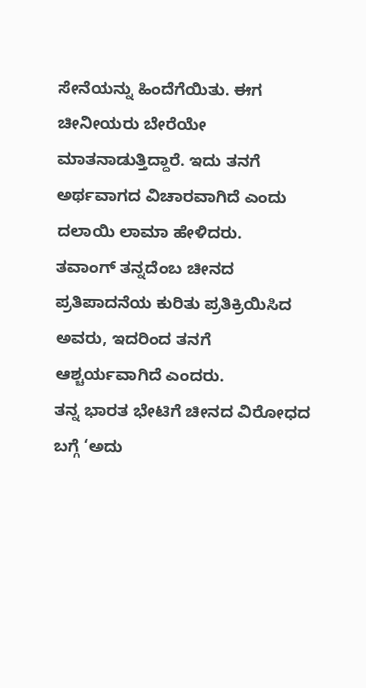ಸೇನೆಯನ್ನು ಹಿಂದೆಗೆಯಿತು. ಈಗ ಚೀನೀಯರು ಬೇರೆಯೇ ಮಾತನಾಡುತ್ತಿದ್ದಾರೆ. ಇದು ತನಗೆ ಅರ್ಥವಾಗದ ವಿಚಾರವಾಗಿದೆ ಎಂದು ದಲಾಯಿ ಲಾಮಾ ಹೇಳಿದರು.
ತವಾಂಗ್ ತನ್ನದೆಂಬ ಚೀನದ ಪ್ರತಿಪಾದನೆಯ ಕುರಿತು ಪ್ರತಿಕ್ರಿಯಿಸಿದ ಅವರು, ಇದರಿಂದ ತನಗೆ ಆಶ್ಚರ್ಯವಾಗಿದೆ ಎಂದರು.
ತನ್ನ ಭಾರತ ಭೇಟಿಗೆ ಚೀನದ ವಿರೋಧದ ಬಗ್ಗೆ ‘ಅದು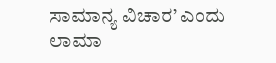ಸಾಮಾನ್ಯ ವಿಚಾರ’ ಎಂದು ಲಾಮಾ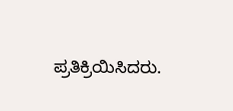ಪ್ರತಿಕ್ರಿಯಿಸಿದರು.